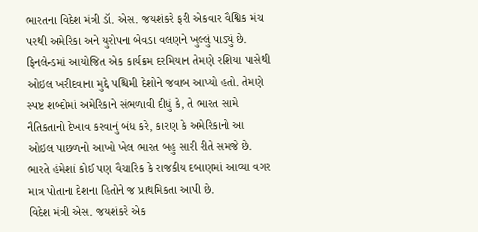ભારતના વિદેશ મંત્રી ડૉ. એસ. જયશંકરે ફરી એકવાર વૈશ્વિક મંચ પરથી અમેરિકા અને યુરોપના બેવડા વલણને ખુલ્લું પાડ્યું છે. ફિનલેન્ડમાં આયોજિત એક કાર્યક્રમ દરમિયાન તેમણે રશિયા પાસેથી ઓઇલ ખરીદવાના મુદ્દે પશ્ચિમી દેશોને જવાબ આપ્યો હતો. તેમણે સ્પષ્ટ શબ્દોમાં અમેરિકાને સંભળાવી દીધું કે, તે ભારત સામે નૈતિકતાનો દેખાવ કરવાનું બંધ કરે, કારણ કે અમેરિકાનો આ ઓઇલ પાછળનો આખો ખેલ ભારત બહુ સારી રીતે સમજે છે. ભારતે હંમેશાં કોઈ પણ વૈચારિક કે રાજકીય દબાણમાં આવ્યા વગર માત્ર પોતાના દેશના હિતોને જ પ્રાથમિકતા આપી છે.
વિદેશ મંત્રી એસ. જયશંકરે એક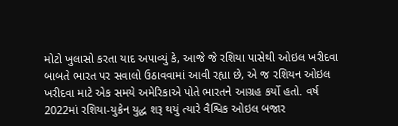મોટો ખુલાસો કરતા યાદ અપાવ્યું કે, આજે જે રશિયા પાસેથી ઓઇલ ખરીદવા બાબતે ભારત પર સવાલો ઉઠાવવામાં આવી રહ્યા છે, એ જ રશિયન ઓઇલ ખરીદવા માટે એક સમયે અમેરિકાએ પોતે ભારતને આગ્રહ કર્યો હતો. વર્ષ 2022માં રશિયા-યુક્રેન યુદ્ધ શરૂ થયું ત્યારે વૈશ્વિક ઓઇલ બજાર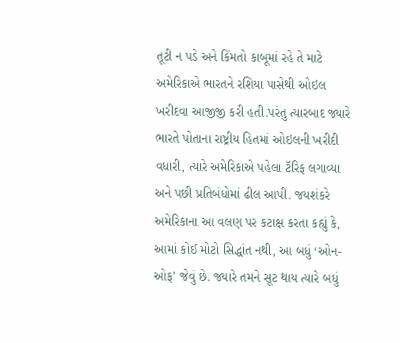તૂટી ન પડે અને કિંમતો કાબૂમાં રહે તે માટે અમેરિકાએ ભારતને રશિયા પાસેથી ઓઇલ ખરીદવા આજીજી કરી હતી.પરંતુ ત્યારબાદ જ્યારે ભારતે પોતાના રાષ્ટ્રીય હિતમાં ઓઇલની ખરીદી વધારી, ત્યારે અમેરિકાએ પહેલા ટૅરિફ લગાવ્યા અને પછી પ્રતિબંધોમાં ઢીલ આપી. જયશંકરે અમેરિકાના આ વલણ પર કટાક્ષ કરતા કહ્યું કે, આમાં કોઈ મોટો સિદ્ધાંત નથી, આ બધું ‘ઓન-ઓફ’ જેવું છે. જ્યારે તમને સૂટ થાય ત્યારે બધું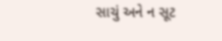સાચું અને ન સૂટ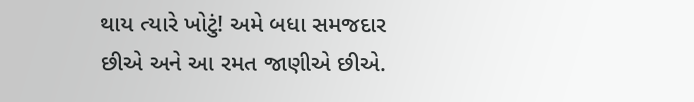થાય ત્યારે ખોટું! અમે બધા સમજદાર છીએ અને આ રમત જાણીએ છીએ.